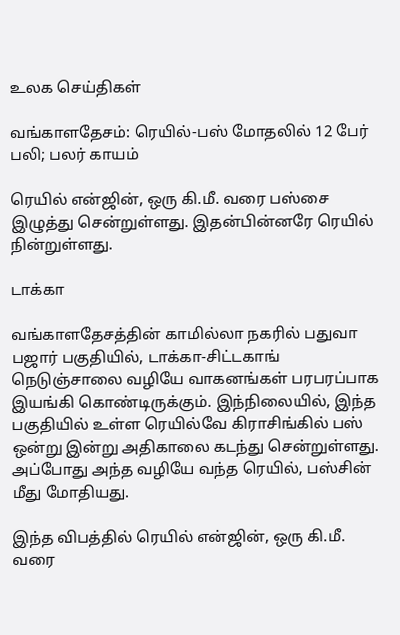உலக செய்திகள்

வங்காளதேசம்: ரெயில்-பஸ் மோதலில் 12 பேர் பலி; பலர் காயம்

ரெயில் என்ஜின், ஒரு கி.மீ. வரை பஸ்சை இழுத்து சென்றுள்ளது. இதன்பின்னரே ரெயில் நின்றுள்ளது.

டாக்கா

வங்காளதேசத்தின் காமில்லா நகரில் பதுவா பஜார் பகுதியில், டாக்கா-சிட்டகாங் நெடுஞ்சாலை வழியே வாகனங்கள் பரபரப்பாக இயங்கி கொண்டிருக்கும். இந்நிலையில், இந்த பகுதியில் உள்ள ரெயில்வே கிராசிங்கில் பஸ் ஒன்று இன்று அதிகாலை கடந்து சென்றுள்ளது. அப்போது அந்த வழியே வந்த ரெயில், பஸ்சின் மீது மோதியது.

இந்த விபத்தில் ரெயில் என்ஜின், ஒரு கி.மீ. வரை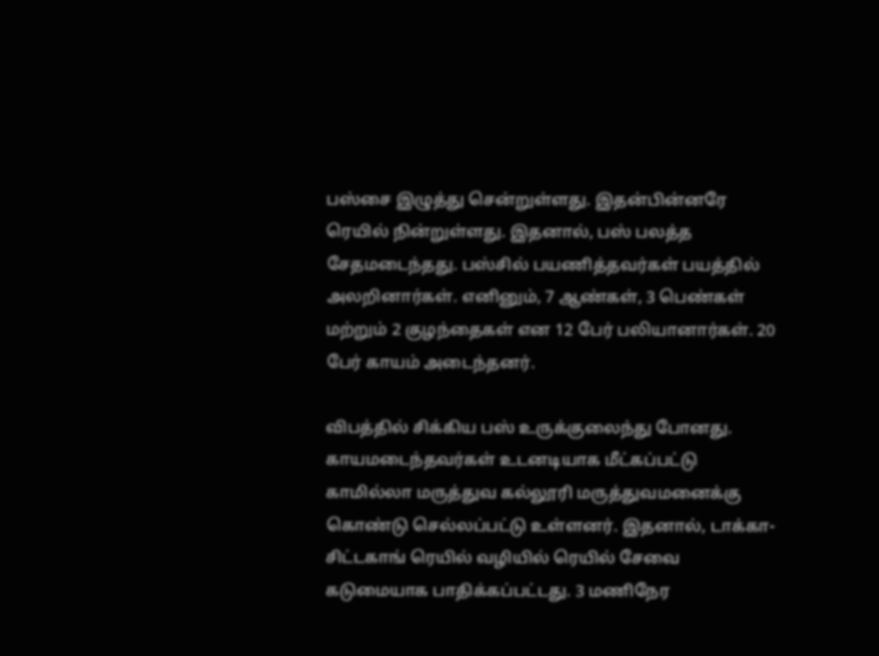பஸ்சை இழுத்து சென்றுள்ளது. இதன்பின்னரே ரெயில் நின்றுள்ளது. இதனால், பஸ் பலத்த சேதமடைந்தது. பஸ்சில் பயணித்தவர்கள் பயத்தில் அலறினார்கள். எனினும், 7 ஆண்கள், 3 பெண்கள் மற்றும் 2 குழந்தைகள் என 12 பேர் பலியானார்கள். 20 பேர் காயம் அடைந்தனர்.

விபத்தில் சிக்கிய பஸ் உருக்குலைந்து போனது. காயமடைந்தவர்கள் உடனடியாக மீட்கப்பட்டு காமில்லா மருத்துவ கல்லூரி மருத்துவமனைக்கு கொண்டு செல்லப்பட்டு உள்ளனர். இதனால், டாக்கா-சிட்டகாங் ரெயில் வழியில் ரெயில் சேவை கடுமையாக பாதிக்கப்பட்டது. 3 மணிநேர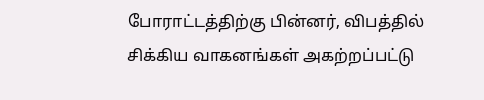போராட்டத்திற்கு பின்னர், விபத்தில் சிக்கிய வாகனங்கள் அகற்றப்பட்டு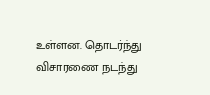உள்ளன. தொடர்ந்து விசாரணை நடந்து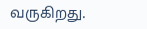வருகிறது.